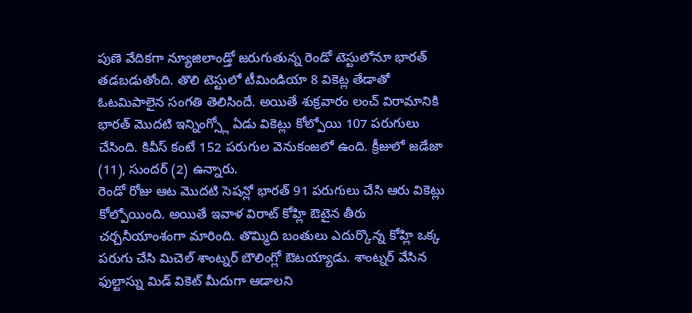పుణె వేదికగా న్యూజిలాండ్తో జరుగుతున్న రెండో టెస్టులోనూ భారత్ తడబడుతోంది. తొలి టెస్టులో టీమిండియా 8 వికెట్ల తేడాతో ఓటమిపాలైన సంగతి తెలిసిందే. అయితే శుక్రవారం లంచ్ విరామానికి భారత్ మొదటి ఇన్నింగ్స్లో ఏడు వికెట్లు కోల్పోయి 107 పరుగులు చేసింది. కివీస్ కంటే 152 పరుగుల వెనుకంజలో ఉంది. క్రీజులో జడేజా (11), సుందర్ (2) ఉన్నారు.
రెండో రోజు ఆట మొదటి సెషన్లో భారత్ 91 పరుగులు చేసి ఆరు వికెట్లు కోల్పోయింది. అయితే ఇవాళ విరాట్ కోహ్లి ఔటైన తీరు చర్చనీయాంశంగా మారింది. తొమ్మిది బంతులు ఎదుర్కొన్న కోహ్లి ఒక్క పరుగు చేసి మిచెల్ శాంట్నర్ బౌలింగ్లో ఔటయ్యాడు. శాంట్నర్ వేసిన ఫుల్టాస్ను మిడ్ వికెట్ మీదుగా ఆడాలని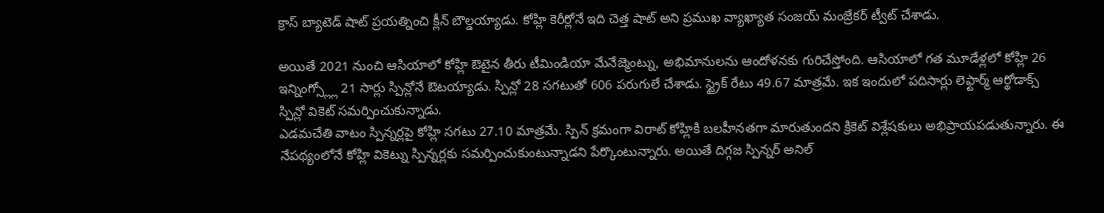క్రాస్ బ్యాటెడ్ షాట్ ప్రయత్నించి క్లీన్ బౌల్డయ్యాడు. కోహ్లి కెరీర్లోనే ఇది చెత్త షాట్ అని ప్రముఖ వ్యాఖ్యాత సంజయ్ మంజ్రేకర్ ట్వీట్ చేశాడు.

అయితే 2021 నుంచి ఆసియాలో కోహ్లి ఔటైన తీరు టీమిండియా మేనేజ్మెంట్ను, అభిమానులను ఆందోళనకు గురిచేస్తోంది. ఆసియాలో గత మూడేళ్లలో కోహ్లి 26 ఇన్నింగ్స్ల్లో 21 సార్లు స్పిన్లోనే ఔటయ్యాడు. స్పిన్లో 28 సగటుతో 606 పరుగులే చేశాడు. స్ట్రైక్ రేటు 49.67 మాత్రమే. ఇక ఇందులో పదిసార్లు లెఫ్టార్మ్ ఆర్థోడాక్స్ స్పిన్లో వికెట్ సమర్పించుకున్నాడు.
ఎడమచేతి వాటం స్పిన్నర్లపై కోహ్లి సగటు 27.10 మాత్రమే. స్పిన్ క్రమంగా విరాట్ కోహ్లికి బలహీనతగా మారుతుందని క్రికెట్ విశ్లేషకులు అభిప్రాయపడుతున్నారు. ఈ నేపథ్యంలోనే కోహ్లి వికెట్ను స్పిన్నర్లకు సమర్పించుకుంటున్నాడని పేర్కొంటున్నారు. అయితే దిగ్గజ స్పిన్నర్ అనిల్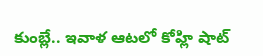కుంబ్లే.. ఇవాళ ఆటలో కోహ్లి షాట్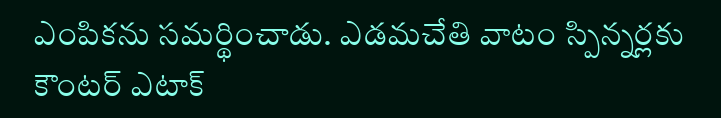ఎంపికను సమర్థించాడు. ఎడమచేతి వాటం స్పిన్నర్లకు కౌంటర్ ఎటాక్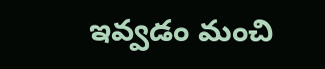ఇవ్వడం మంచి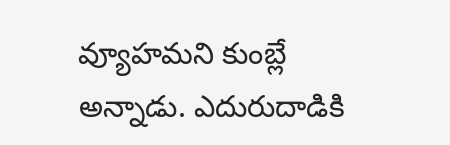వ్యూహమని కుంబ్లే అన్నాడు. ఎదురుదాడికి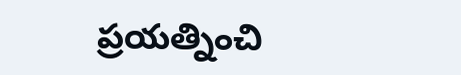ప్రయత్నించి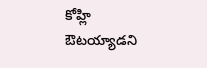కోహ్లి ఔటయ్యాడని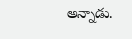అన్నాడు.